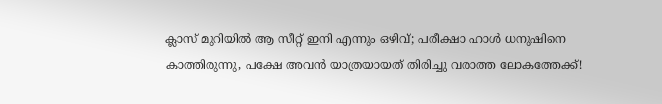ക്ലാസ് മുറിയിൽ ആ സീറ്റ് ഇനി എന്നും ഒഴിവ്; പരീക്ഷാ ഹാൾ ധനുഷിനെ കാത്തിരുന്നു, പക്ഷേ അവൻ യാത്രയായത് തിരിച്ചു വരാത്ത ലോകത്തേക്ക്!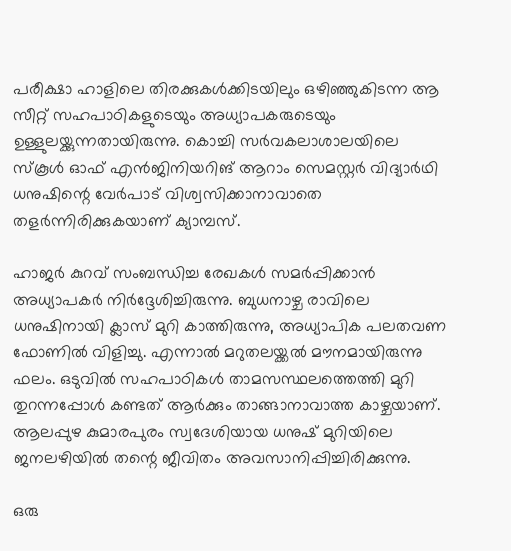പരീക്ഷാ ഹാളിലെ തിരക്കുകൾക്കിടയിലും ഒഴിഞ്ഞുകിടന്ന ആ സീറ്റ് സഹപാഠികളുടെയും അധ്യാപകരുടെയും ഉള്ളുലയ്ക്കുന്നതായിരുന്നു. കൊച്ചി സർവകലാശാലയിലെ സ്കൂൾ ഓഫ് എൻജിനിയറിങ് ആറാം സെമസ്റ്റർ വിദ്യാർഥി ധനുഷിന്റെ വേർപാട് വിശ്വസിക്കാനാവാതെ തളർന്നിരിക്കുകയാണ് ക്യാമ്പസ്.

ഹാജർ കുറവ് സംബന്ധിച്ച രേഖകൾ സമർപ്പിക്കാൻ അധ്യാപകർ നിർദ്ദേശിച്ചിരുന്നു. ബുധനാഴ്ച രാവിലെ ധനുഷിനായി ക്ലാസ് മുറി കാത്തിരുന്നു, അധ്യാപിക പലതവണ ഫോണിൽ വിളിച്ചു. എന്നാൽ മറുതലയ്ക്കൽ മൗനമായിരുന്നു ഫലം. ഒടുവിൽ സഹപാഠികൾ താമസസ്ഥലത്തെത്തി മുറി തുറന്നപ്പോൾ കണ്ടത് ആർക്കും താങ്ങാനാവാത്ത കാഴ്ചയാണ്. ആലപ്പുഴ കുമാരപുരം സ്വദേശിയായ ധനുഷ് മുറിയിലെ ജനലഴിയിൽ തന്റെ ജീവിതം അവസാനിപ്പിച്ചിരിക്കുന്നു.

ഒരു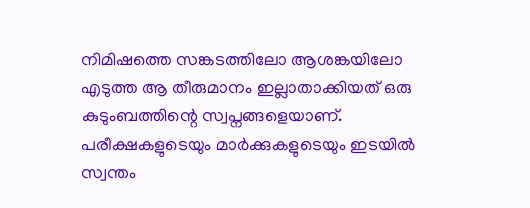നിമിഷത്തെ സങ്കടത്തിലോ ആശങ്കയിലോ എടുത്ത ആ തീരുമാനം ഇല്ലാതാക്കിയത് ഒരു കുടുംബത്തിന്റെ സ്വപ്നങ്ങളെയാണ്. പരീക്ഷകളുടെയും മാർക്കുകളുടെയും ഇടയിൽ സ്വന്തം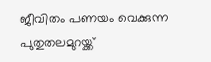ജീവിതം പണയം വെക്കുന്ന പുതുതലമുറയ്ക്ക്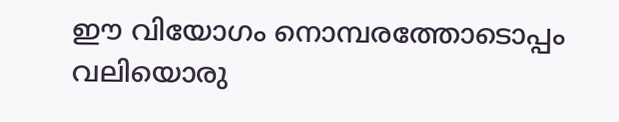ഈ വിയോഗം നൊമ്പരത്തോടൊപ്പം വലിയൊരു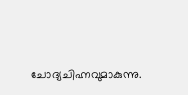ചോദ്യചിഹ്നവുമാകുന്നു.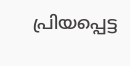പ്രിയപ്പെട്ട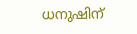ധനുഷിന്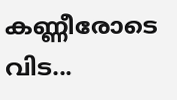കണ്ണീരോടെ വിട...